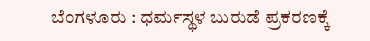ಬೆಂಗಳೂರು : ಧರ್ಮಸ್ಥಳ ಬುರುಡೆ ಪ್ರಕರಣಕ್ಕೆ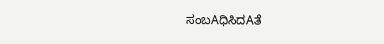ಸಂಬAಧಿಸಿದAತೆ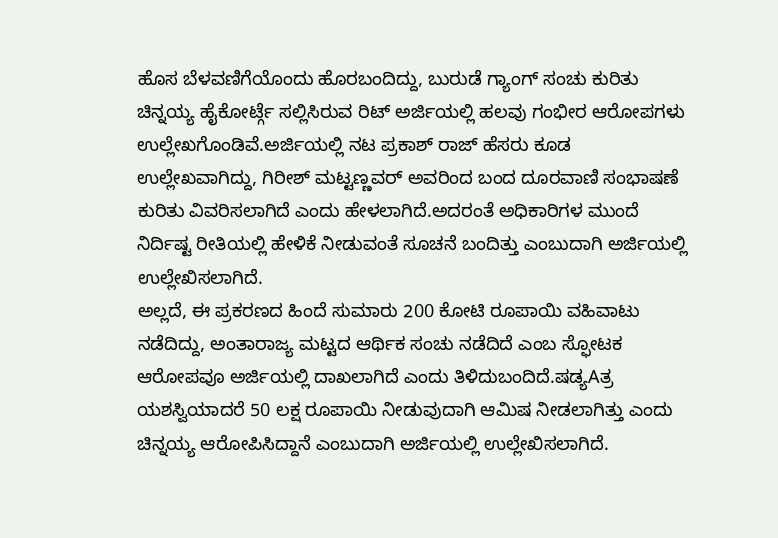ಹೊಸ ಬೆಳವಣಿಗೆಯೊಂದು ಹೊರಬಂದಿದ್ದು, ಬುರುಡೆ ಗ್ಯಾಂಗ್ ಸಂಚು ಕುರಿತು ಚಿನ್ನಯ್ಯ ಹೈಕೋರ್ಟ್ಗೆ ಸಲ್ಲಿಸಿರುವ ರಿಟ್ ಅರ್ಜಿಯಲ್ಲಿ ಹಲವು ಗಂಭೀರ ಆರೋಪಗಳು ಉಲ್ಲೇಖಗೊಂಡಿವೆ.ಅರ್ಜಿಯಲ್ಲಿ ನಟ ಪ್ರಕಾಶ್ ರಾಜ್ ಹೆಸರು ಕೂಡ ಉಲ್ಲೇಖವಾಗಿದ್ದು, ಗಿರೀಶ್ ಮಟ್ಟಣ್ಣವರ್ ಅವರಿಂದ ಬಂದ ದೂರವಾಣಿ ಸಂಭಾಷಣೆ ಕುರಿತು ವಿವರಿಸಲಾಗಿದೆ ಎಂದು ಹೇಳಲಾಗಿದೆ.ಅದರಂತೆ ಅಧಿಕಾರಿಗಳ ಮುಂದೆ ನಿರ್ದಿಷ್ಟ ರೀತಿಯಲ್ಲಿ ಹೇಳಿಕೆ ನೀಡುವಂತೆ ಸೂಚನೆ ಬಂದಿತ್ತು ಎಂಬುದಾಗಿ ಅರ್ಜಿಯಲ್ಲಿ ಉಲ್ಲೇಖಿಸಲಾಗಿದೆ.
ಅಲ್ಲದೆ, ಈ ಪ್ರಕರಣದ ಹಿಂದೆ ಸುಮಾರು 200 ಕೋಟಿ ರೂಪಾಯಿ ವಹಿವಾಟು ನಡೆದಿದ್ದು, ಅಂತಾರಾಜ್ಯ ಮಟ್ಟದ ಆರ್ಥಿಕ ಸಂಚು ನಡೆದಿದೆ ಎಂಬ ಸ್ಫೋಟಕ ಆರೋಪವೂ ಅರ್ಜಿಯಲ್ಲಿ ದಾಖಲಾಗಿದೆ ಎಂದು ತಿಳಿದುಬಂದಿದೆ.ಷಡ್ಯAತ್ರ ಯಶಸ್ವಿಯಾದರೆ 50 ಲಕ್ಷ ರೂಪಾಯಿ ನೀಡುವುದಾಗಿ ಆಮಿಷ ನೀಡಲಾಗಿತ್ತು ಎಂದು ಚಿನ್ನಯ್ಯ ಆರೋಪಿಸಿದ್ದಾನೆ ಎಂಬುದಾಗಿ ಅರ್ಜಿಯಲ್ಲಿ ಉಲ್ಲೇಖಿಸಲಾಗಿದೆ.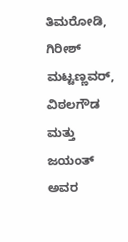ತಿಮರೋಡಿ, ಗಿರೀಶ್ ಮಟ್ಟಣ್ಣವರ್, ವಿಠಲಗೌಡ ಮತ್ತು ಜಯಂತ್ ಅವರ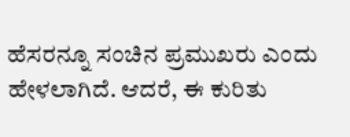ಹೆಸರನ್ನೂ ಸಂಚಿನ ಪ್ರಮುಖರು ಎಂದು ಹೇಳಲಾಗಿದೆ. ಆದರೆ, ಈ ಕುರಿತು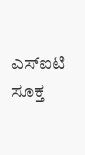ಎಸ್ಐಟಿ ಸೂಕ್ತ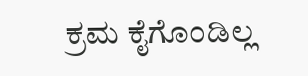ಕ್ರಮ ಕೈಗೊಂಡಿಲ್ಲ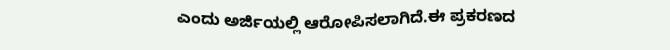ಎಂದು ಅರ್ಜಿಯಲ್ಲಿ ಆರೋಪಿಸಲಾಗಿದೆ.ಈ ಪ್ರಕರಣದ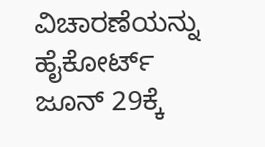ವಿಚಾರಣೆಯನ್ನು ಹೈಕೋರ್ಟ್ ಜೂನ್ 29ಕ್ಕೆ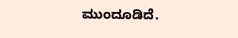ಮುಂದೂಡಿದೆ.